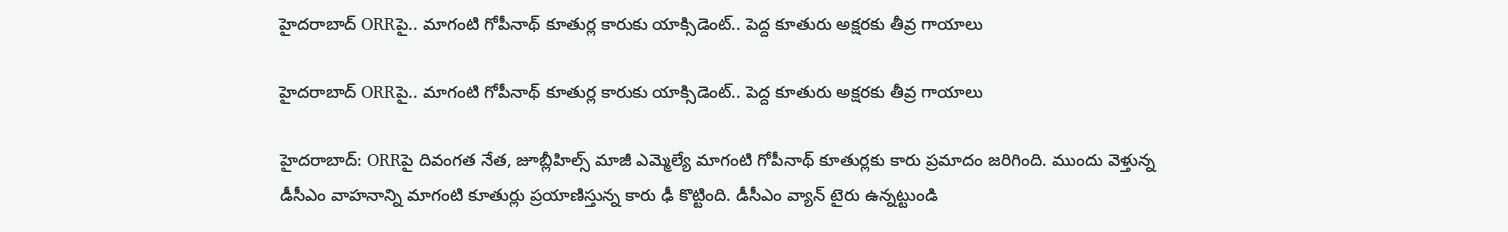హైదరాబాద్ ORRపై.. మాగంటి గోపీనాథ్ కూతుర్ల కారుకు యాక్సిడెంట్.. పెద్ద కూతురు అక్షరకు తీవ్ర గాయాలు

హైదరాబాద్ ORRపై.. మాగంటి గోపీనాథ్ కూతుర్ల కారుకు యాక్సిడెంట్.. పెద్ద కూతురు అక్షరకు తీవ్ర గాయాలు

హైదరాబాద్: ORRపై దివంగత నేత, జూబ్లీహిల్స్ మాజీ ఎమ్మెల్యే మాగంటి గోపీనాథ్ కూతుర్లకు కారు ప్రమాదం జరిగింది. ముందు వెళ్తున్న డీసీఎం వాహనాన్ని మాగంటి కూతుర్లు ప్రయాణిస్తున్న కారు ఢీ కొట్టింది. డీసీఎం వ్యాన్ టైరు ఉన్నట్టుండి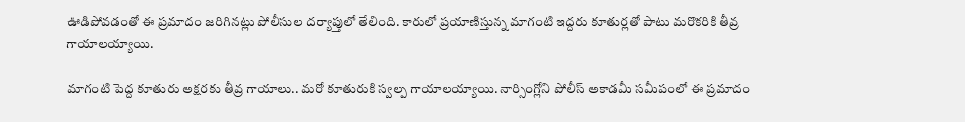ఊడిపోవడంతో ఈ ప్రమాదం జరిగినట్లు పోలీసుల దర్యాప్తులో తేలింది. కారులో ప్రయాణిస్తున్న మాగంటి ఇద్దరు కూతుర్లతో పాటు మరొకరికి తీవ్ర గాయాలయ్యాయి.

మాగంటి పెద్ద కూతురు అక్షరకు తీవ్ర గాయాలు.. మరో కూతురుకి స్వల్ప గాయాలయ్యాయి. నార్సింగ్లోని పోలీస్ అకాడమీ సమీపంలో ఈ ప్రమాదం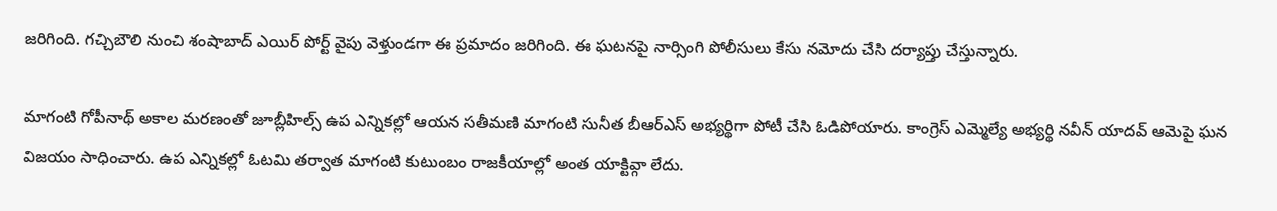జరిగింది. గచ్చిబౌలి నుంచి శంషాబాద్ ఎయిర్ పోర్ట్ వైపు వెళ్తుండగా ఈ ప్రమాదం జరిగింది. ఈ ఘటనపై నార్సింగి పోలీసులు కేసు నమోదు చేసి దర్యాప్తు చేస్తున్నారు.

మాగంటి గోపీనాథ్ అకాల మరణంతో జూబ్లీహిల్స్ ఉప ఎన్నికల్లో ఆయన సతీమణి మాగంటి సునీత బీఆర్ఎస్ అభ్యర్థిగా పోటీ చేసి ఓడిపోయారు. కాంగ్రెస్ ఎమ్మెల్యే అభ్యర్థి నవీన్ యాదవ్ ఆమెపై ఘన విజయం సాధించారు. ఉప ఎన్నికల్లో ఓటమి తర్వాత మాగంటి కుటుంబం రాజకీయాల్లో అంత యాక్టివ్గా లేదు.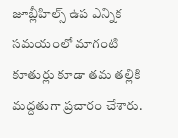జూబ్లీహిల్స్ ఉప ఎన్నిక సమయంలో మాగంటి కూతుర్లు కూడా తమ తల్లికి మద్దతుగా ప్రచారం చేశారు.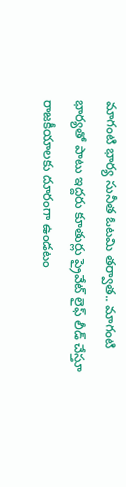మాగంటి భార్య సునీత ఓటమి తర్వాత.. మాగంటి భార్యతో పాటు ఇద్దరు కూతుర్లు ప్రైవేట్ లైఫ్ లీడ్ చేస్తూ రాజకీయాలకు దూరంగా ఉండటం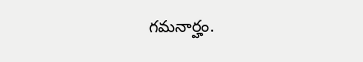గమనార్హం.